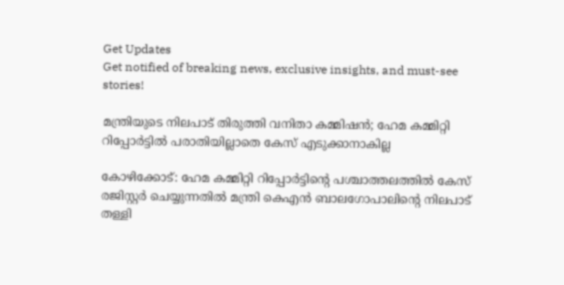Get Updates
Get notified of breaking news, exclusive insights, and must-see stories!

മന്ത്രിയുടെ നിലപാട് തിരുത്തി വനിതാ കമ്മിഷന്‍; ഹേമ കമ്മിറ്റി റിപ്പോർട്ടില്‍ പരാതിയില്ലാതെ കേസ് എടുക്കാനാകില്ല

കോഴിക്കോട്: ഹേമ കമ്മിറ്റി റിപ്പോര്‍ട്ടിന്റെ പശ്ചാത്തലത്തില്‍ കേസ് രജിസ്റ്റർ ചെയ്യുന്നതില്‍ മന്ത്രി കെഎന്‍ ബാലഗോപാലിന്റെ നിലപാട് തള്ളി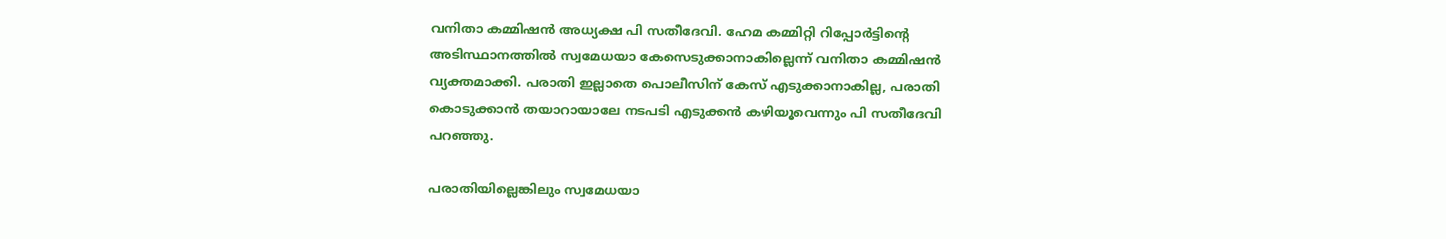വനിതാ കമ്മിഷന്‍ അധ്യക്ഷ പി സതീദേവി. ഹേമ കമ്മിറ്റി റിപ്പോര്‍ട്ടിന്‍റെ അടിസ്ഥാനത്തില്‍ സ്വമേധയാ കേസെടുക്കാനാകില്ലെന്ന് വനിതാ കമ്മിഷന്‍ വ്യക്തമാക്കി. പരാതി ഇല്ലാതെ പൊലീസിന് കേസ് എടുക്കാനാകില്ല, പരാതി കൊടുക്കാൻ തയാറായാലേ നടപടി എടുക്കൻ കഴിയൂവെന്നും പി സതീദേവി പറഞ്ഞു.

പരാതിയില്ലെങ്കിലും സ്വമേധയാ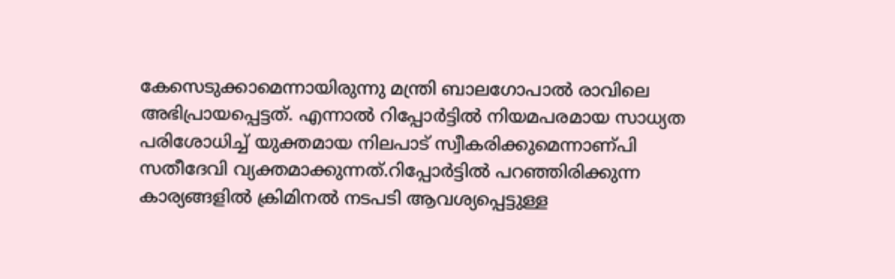കേസെടുക്കാമെന്നായിരുന്നു മന്ത്രി ബാലഗോപാല്‍ രാവിലെ അഭിപ്രായപ്പെട്ടത്. എന്നാല്‍ റിപ്പോർട്ടിൽ നിയമപരമായ സാധ്യത പരിശോധിച്ച് യുക്തമായ നിലപാട് സ്വീകരിക്കുമെന്നാണ്പി സതീദേവി വ്യക്തമാക്കുന്നത്.റിപ്പോർട്ടിൽ പറഞ്ഞിരിക്കുന്ന കാര്യങ്ങളിൽ ക്രിമിനൽ നടപടി ആവശ്യപ്പെട്ടുള്ള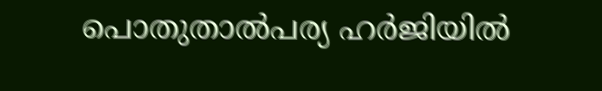പൊതുതാൽപര്യ ഹർജിയിൽ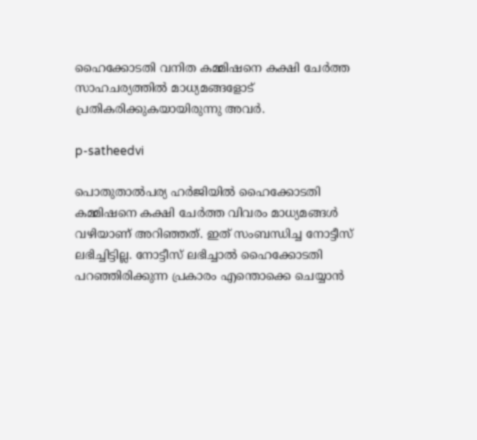ഹൈക്കോടതി വനിത കമ്മിഷനെ കക്ഷി ചേർത്ത സാഹചര്യത്തിൽ മാധ്യമങ്ങളോട് പ്രതികരിക്കുകയായിരുന്നു അവർ.

p-satheedvi

പൊതുതാൽപര്യ ഹർജിയിൽ ഹൈക്കോടതി കമ്മിഷനെ കക്ഷി ചേർത്ത വിവരം മാധ്യമങ്ങൾ വഴിയാണ് അറിഞ്ഞത്. ഇത് സംബന്ധിച്ച നോട്ടീസ് ലഭിച്ചിട്ടില്ല. നോട്ടീസ് ലഭിച്ചാൽ ഹൈക്കോടതി പറഞ്ഞിരിക്കുന്ന പ്രകാരം എന്തൊക്കെ ചെയ്യാൻ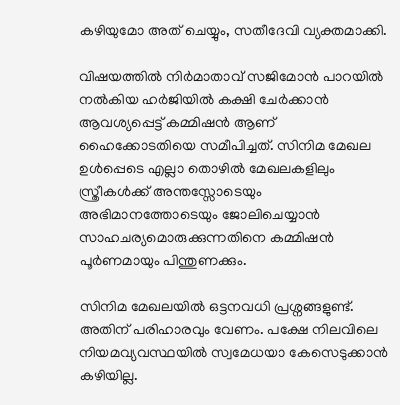കഴിയുമോ അത് ചെയ്യും, സതീദേവി വ്യക്തമാക്കി.

വിഷയത്തിൽ നിർമാതാവ് സജിമോൻ പാറയിൽ നൽകിയ ഹർജിയിൽ കക്ഷി ചേർക്കാൻ ആവശ്യപ്പെട്ട് കമ്മിഷൻ ആണ് ഹൈക്കോടതിയെ സമീപിച്ചത്. സിനിമ മേഖല ഉൾപ്പെടെ എല്ലാ തൊഴിൽ മേഖലകളിലും സ്ത്രീകൾക്ക് അന്തസ്സോടെയും അഭിമാനത്തോടെയും ജോലിചെയ്യാൻ
സാഹചര്യമൊരുക്കുന്നതിനെ കമ്മിഷൻ പൂർണമായും പിന്തുണക്കും.

സിനിമ മേഖലയിൽ ഒട്ടനവധി പ്രശ്നങ്ങളുണ്ട്. അതിന് പരിഹാരവും വേണം. പക്ഷേ നിലവിലെ നിയമവ്യവസ്ഥയിൽ സ്വമേധയാ കേസെടുക്കാൻ കഴിയില്ല.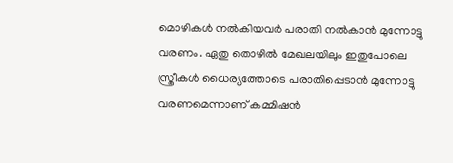മൊഴികൾ നൽകിയവർ പരാതി നൽകാൻ മുന്നോട്ടു വരണം. ഏതു തൊഴിൽ മേഖലയിലും ഇതുപോലെ സ്ത്രീകൾ ധൈര്യത്തോടെ പരാതിപ്പെടാൻ മുന്നോട്ടു വരണമെന്നാണ് കമ്മിഷൻ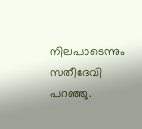നിലപാടെന്നും
സതീദേവി പറഞ്ഞു.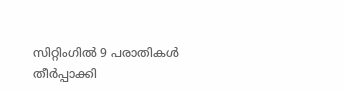സിറ്റിംഗിൽ 9 പരാതികൾ തീർപ്പാക്കി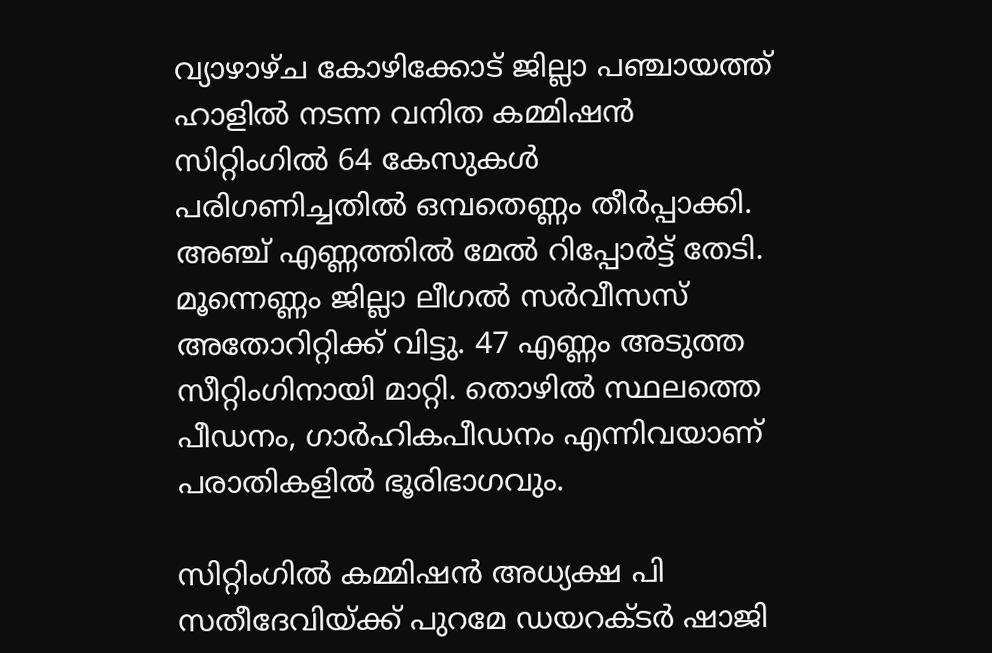വ്യാഴാഴ്ച കോഴിക്കോട് ജില്ലാ പഞ്ചായത്ത് ഹാളിൽ നടന്ന വനിത കമ്മിഷൻ സിറ്റിംഗിൽ 64 കേസുകൾ പരിഗണിച്ചതിൽ ഒമ്പതെണ്ണം തീർപ്പാക്കി. അഞ്ച് എണ്ണത്തിൽ മേൽ റിപ്പോർട്ട് തേടി. മൂന്നെണ്ണം ജില്ലാ ലീഗൽ സർവീസസ് അതോറിറ്റിക്ക് വിട്ടു. 47 എണ്ണം അടുത്ത സീറ്റിംഗിനായി മാറ്റി. തൊഴിൽ സ്ഥലത്തെ പീഡനം, ഗാർഹികപീഡനം എന്നിവയാണ് പരാതികളിൽ ഭൂരിഭാഗവും.

സിറ്റിംഗിൽ കമ്മിഷൻ അധ്യക്ഷ പി സതീദേവിയ്ക്ക് പുറമേ ഡയറക്ടർ ഷാജി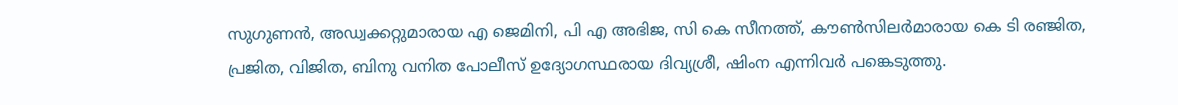സുഗുണൻ, അഡ്വക്കറ്റുമാരായ എ ജെമിനി, പി എ അഭിജ, സി കെ സീനത്ത്, കൗൺസിലർമാരായ കെ ടി രഞ്ജിത, പ്രജിത, വിജിത, ബിനു വനിത പോലീസ് ഉദ്യോഗസ്ഥരായ ദിവ്യശ്രീ, ഷിംന എന്നിവർ പങ്കെടുത്തു.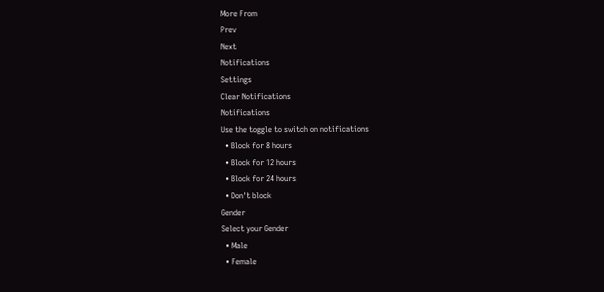More From
Prev
Next
Notifications
Settings
Clear Notifications
Notifications
Use the toggle to switch on notifications
  • Block for 8 hours
  • Block for 12 hours
  • Block for 24 hours
  • Don't block
Gender
Select your Gender
  • Male
  • Female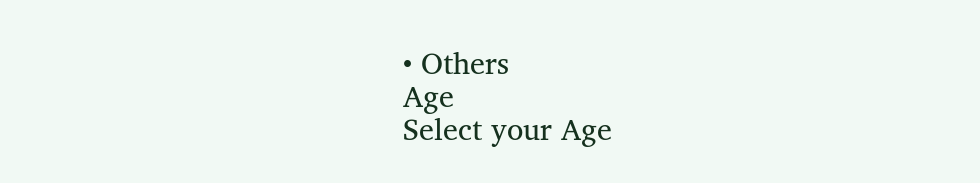• Others
Age
Select your Age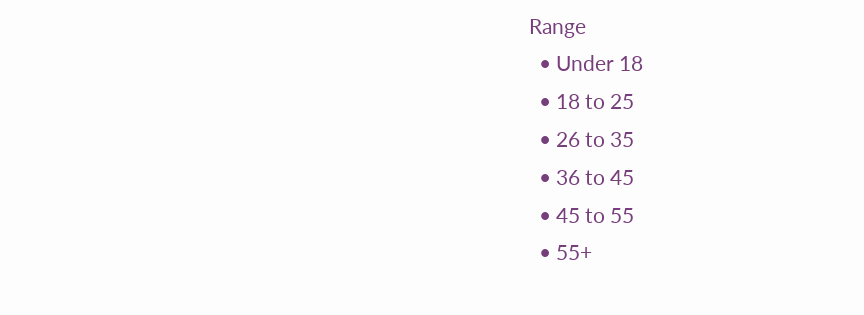Range
  • Under 18
  • 18 to 25
  • 26 to 35
  • 36 to 45
  • 45 to 55
  • 55+